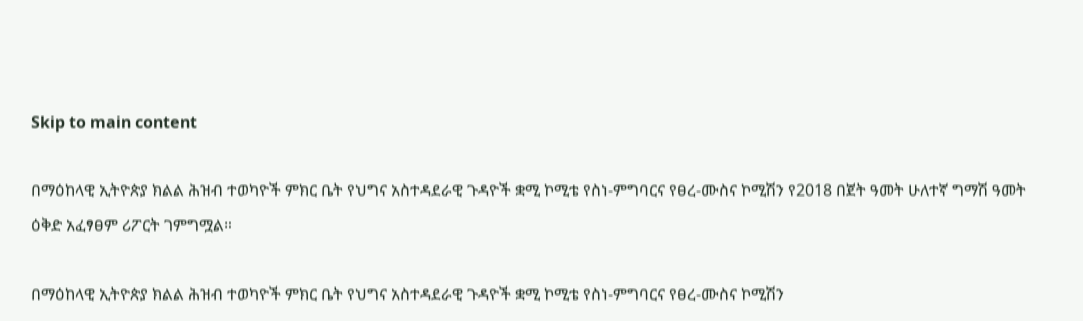Skip to main content

በማዕከላዊ ኢትዮጵያ ክልል ሕዝብ ተወካዮች ምክር ቤት የህግና አስተዳደራዊ ጉዳዮች ቋሚ ኮሚቴ የስነ-ምግባርና የፀረ-ሙስና ኮሚሽን የ2018 በጀት ዓመት ሁለተኛ ግማሽ ዓመት ዕቅድ አፈፃፀም ሪፖርት ገምግሟል።

በማዕከላዊ ኢትዮጵያ ክልል ሕዝብ ተወካዮች ምክር ቤት የህግና አስተዳደራዊ ጉዳዮች ቋሚ ኮሚቴ የስነ-ምግባርና የፀረ-ሙስና ኮሚሽን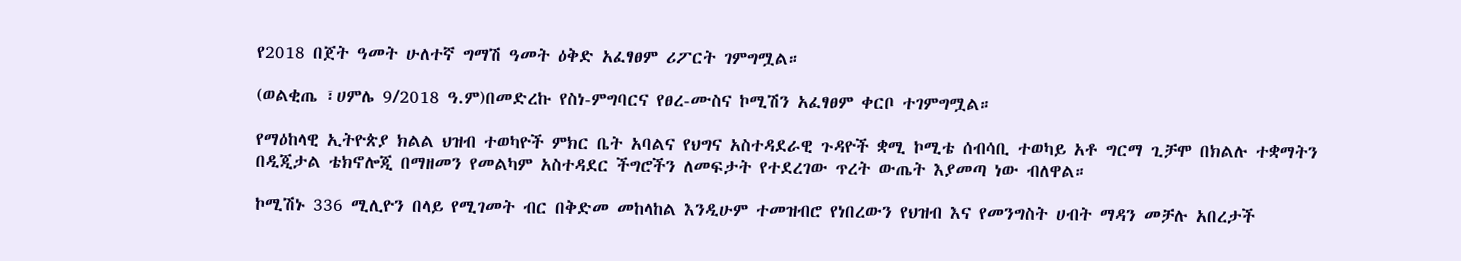የ2018 በጀት ዓመት ሁለተኛ ግማሽ ዓመት ዕቅድ አፈፃፀም ሪፖርት ገምግሟል።

(ወልቂጤ ፣ሀምሌ 9/2018 ዓ.ም)በመድረኩ የስነ-ምግባርና የፀረ-ሙስና ኮሚሽን አፈፃፀም ቀርቦ ተገምግሟል።

የማዕከላዊ ኢትዮጵያ ክልል ህዝብ ተወካዮች ምክር ቤት አባልና የህግና አስተዳደራዊ ጉዳዮች ቋሚ ኮሚቴ ሰብሳቢ ተወካይ አቶ ግርማ ጊቻሞ በክልሉ ተቋማትን በዲጂታል ቴክኖሎጂ በማዘመን የመልካም አስተዳደር ችግሮችን ለመፍታት የተደረገው ጥረት ውጤት እያመጣ ነው ብለዋል።

ኮሚሽኑ 336 ሚሊዮን በላይ የሚገመት ብር በቅድመ መከላከል እንዲሁም ተመዝብሮ የነበረውን የህዝብ እና የመንግስት ሀብት ማዳን መቻሉ አበረታች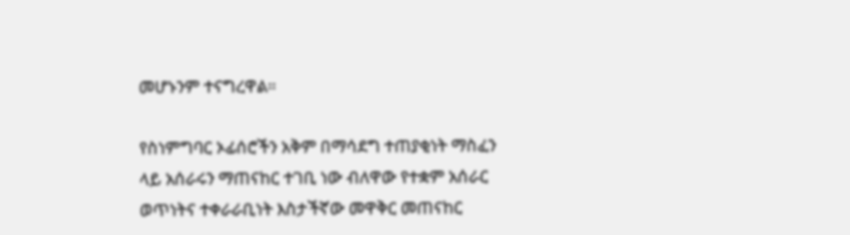መሆኑንም ተናግረዋል።

የስነምግባር ኦፊሰሮችን አቅም በማሳደግ ተጠያቂነት ማስፈን ላይ አሰራሩን ማጠናከር ተገቢ ነው ብለዋው የተቋም አሰራር ወጥነትና ተቀራራቢነት እስታችኛው መዋቅር መጠናከር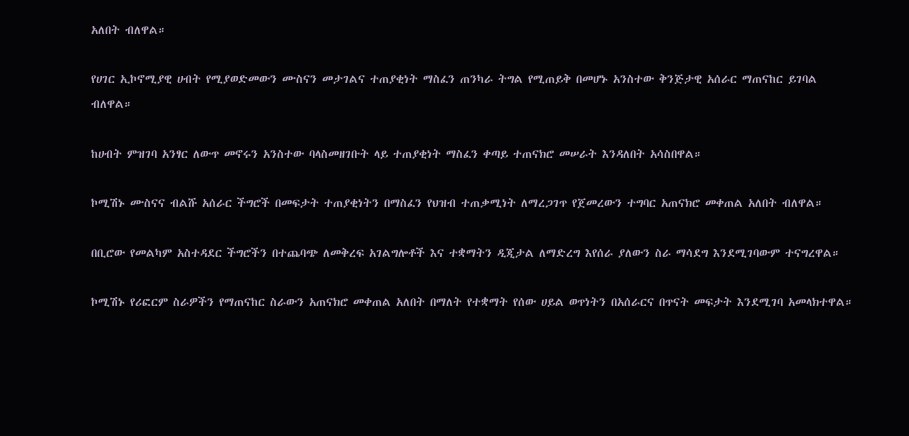አለበት ብለዋል።

የሀገር ኢኮኖሚያዊ ሀብት የሚያወድመውን ሙስናን መታገልና ተጠያቂነት ማስፈን ጠንካራ ትግል የሚጠይቅ በመሆኑ አንስተው ቅንጅታዊ አሰራር ማጠናከር ይገባል ብለዋል።

ከሀብት ምዝገባ አንፃር ለውጥ መኖሩን አንስተው ባላስመዘገቡት ላይ ተጠያቂነት ማስፈን ቀጣይ ተጠናክሮ መሠራት እንዳለበት አሳስበዋል።

ኮሚሽኑ ሙስናና ብልሹ አሰራር ችግሮች በመፍታት ተጠያቂነትን በማስፈን የህዝብ ተጠቃሚነት ለማረጋገጥ የጀመረውን ተግባር አጠናክሮ መቀጠል አለበት ብለዋል።

በቢሮው የመልካም አስተዳደር ችግሮችን በተጨባጭ ለመቅረፍ አገልግሎቶች እና ተቋማትን ዲጂታል ለማድረግ እየሰራ ያለውን ስራ ማሳደግ እንደሚገባውም ተናግረዋል።

ኮሚሽኑ የሪፎርም ስራዎችን የማጠናከር ስራውን አጠናክሮ መቀጠል አለበት በማለት የተቋማት የሰው ሀይል ወጥነትን በአሰራርና በጥናት መፍታት እንደሚገባ አመላክተዋል።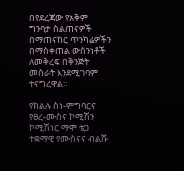በየደረጃው የአቅም ግንባታ ስልጠናዎች በማጠናከር ጥንካሬዎችን በማስቀጠል ውስንነቶች ለመቅረፍ በቅንጅት መስራት እንደሚገባም ተናግረዋል።

የክልሉ ስነ-ምግባርና የፀረ-ሙስና ኮሚሽን ኮሚሽነር ማሞ ቴጋ ተቋማዊ የሙስናና ብልሹ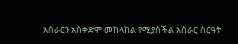አሰራርን አስቀድሞ መከላከል የሚያስችል አሰራር ስርዓት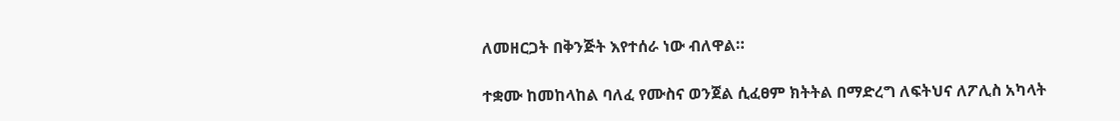ለመዘርጋት በቅንጅት እየተሰራ ነው ብለዋል።

ተቋሙ ከመከላከል ባለፈ የሙስና ወንጀል ሲፈፀም ክትትል በማድረግ ለፍትህና ለፖሊስ አካላት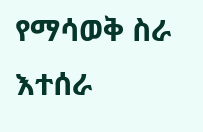የማሳወቅ ስራ እተሰራ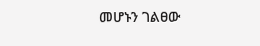መሆኑን ገልፀው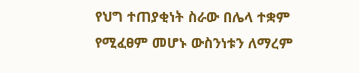የህግ ተጠያቂነት ስራው በሌላ ተቋም የሚፈፀም መሆኑ ውስንነቱን ለማረም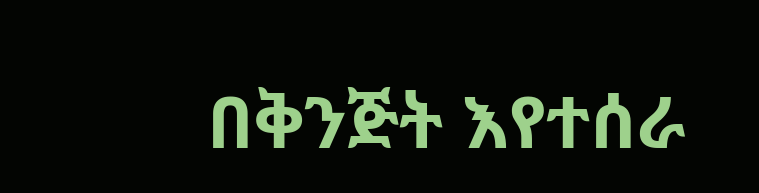በቅንጅት እየተሰራ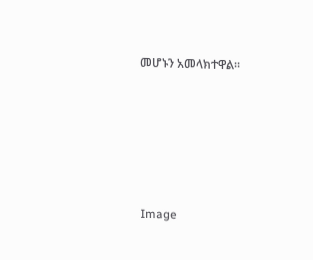መሆኑን አመላክተዋል።









Image